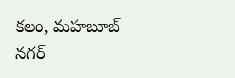కలం, మహబూబ్ నగర్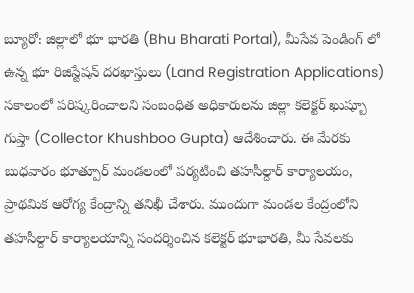బ్యూరో: జిల్లాలో భూ భారతి (Bhu Bharati Portal), మీసేవ పెండింగ్ లో ఉన్న భూ రిజిస్టేషన్ దరఖాస్తులు (Land Registration Applications) సకాలంలో పరిష్కరించాలని సంబంధిత అధికారులను జిల్లా కలెక్టర్ ఖుష్బూ గుప్తా (Collector Khushboo Gupta) ఆదేశించారు. ఈ మేరకు బుధవారం భూత్పూర్ మండలంలో పర్యటించి తహసీల్దార్ కార్యాలయం, ప్రాథమిక ఆరోగ్య కేంద్రాన్ని తనిఖీ చేశారు. ముందుగా మండల కేంద్రంలోని తహసీల్దార్ కార్యాలయాన్ని సందర్శించిన కలెక్టర్ భూభారతి, మీ సేవలకు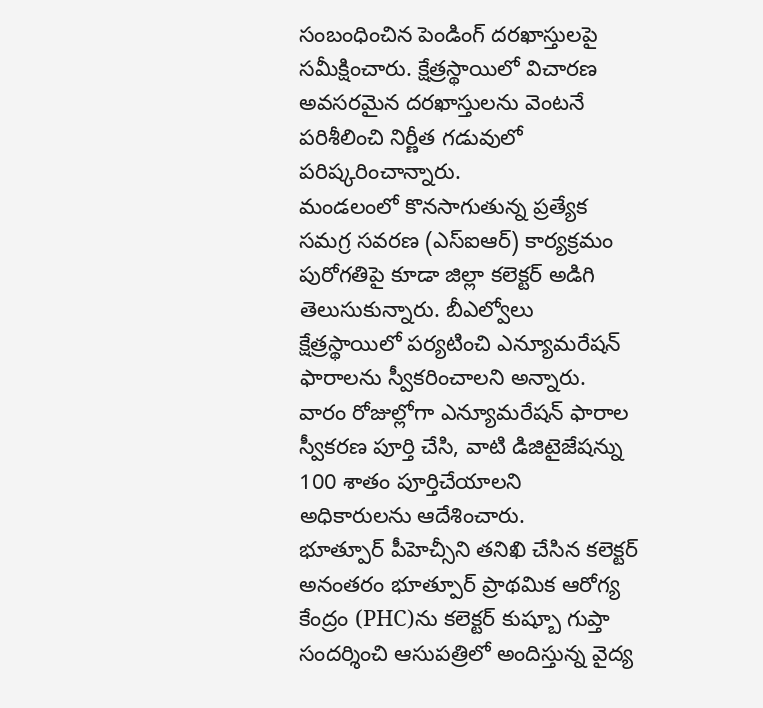సంబంధించిన పెండింగ్ దరఖాస్తులపై సమీక్షించారు. క్షేత్రస్థాయిలో విచారణ అవసరమైన దరఖాస్తులను వెంటనే పరిశీలించి నిర్ణీత గడువులో పరిష్కరించాన్నారు.
మండలంలో కొనసాగుతున్న ప్రత్యేక సమగ్ర సవరణ (ఎస్ఐఆర్) కార్యక్రమం పురోగతిపై కూడా జిల్లా కలెక్టర్ అడిగి తెలుసుకున్నారు. బీఎల్వోలు క్షేత్రస్థాయిలో పర్యటించి ఎన్యూమరేషన్ ఫారాలను స్వీకరించాలని అన్నారు. వారం రోజుల్లోగా ఎన్యూమరేషన్ ఫారాల స్వీకరణ పూర్తి చేసి, వాటి డిజిటైజేషన్ను 100 శాతం పూర్తిచేయాలని అధికారులను ఆదేశించారు.
భూత్పూర్ పీహెచ్సీని తనిఖి చేసిన కలెక్టర్
అనంతరం భూత్పూర్ ప్రాథమిక ఆరోగ్య కేంద్రం (PHC)ను కలెక్టర్ కుష్బూ గుప్తా సందర్శించి ఆసుపత్రిలో అందిస్తున్న వైద్య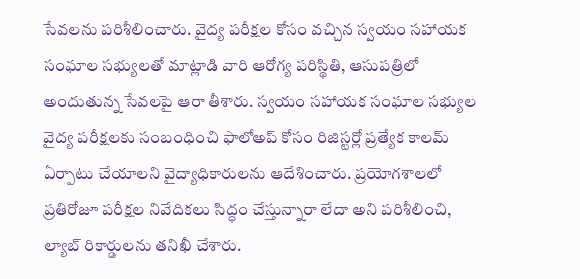సేవలను పరిశీలించారు. వైద్య పరీక్షల కోసం వచ్చిన స్వయం సహాయక సంఘాల సభ్యులతో మాట్లాడి వారి ఆరోగ్య పరిస్థితి, ఆసుపత్రిలో అందుతున్న సేవలపై ఆరా తీశారు. స్వయం సహాయక సంఘాల సభ్యుల వైద్య పరీక్షలకు సంబంధించి ఫాలోఅప్ కోసం రిజిస్టర్లో ప్రత్యేక కాలమ్ ఏర్పాటు చేయాలని వైద్యాధికారులను ఆదేశించారు. ప్రయోగశాలలో ప్రతిరోజూ పరీక్షల నివేదికలు సిద్ధం చేస్తున్నారా లేదా అని పరిశీలించి, ల్యాబ్ రికార్డులను తనిఖీ చేశారు.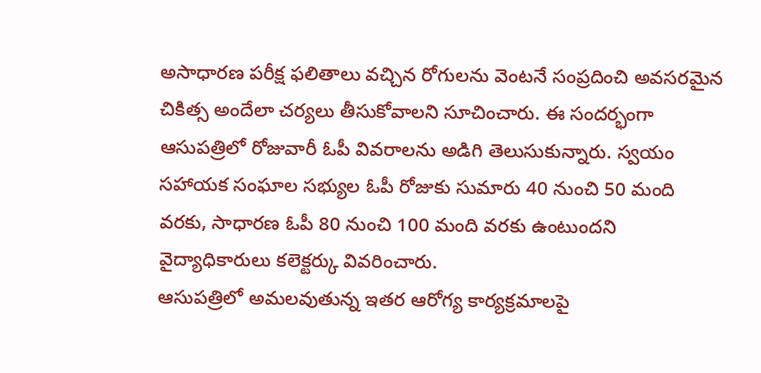అసాధారణ పరీక్ష ఫలితాలు వచ్చిన రోగులను వెంటనే సంప్రదించి అవసరమైన చికిత్స అందేలా చర్యలు తీసుకోవాలని సూచించారు. ఈ సందర్భంగా ఆసుపత్రిలో రోజువారీ ఓపీ వివరాలను అడిగి తెలుసుకున్నారు. స్వయం సహాయక సంఘాల సభ్యుల ఓపీ రోజుకు సుమారు 40 నుంచి 50 మంది వరకు, సాధారణ ఓపీ 80 నుంచి 100 మంది వరకు ఉంటుందని వైద్యాధికారులు కలెక్టర్కు వివరించారు.
ఆసుపత్రిలో అమలవుతున్న ఇతర ఆరోగ్య కార్యక్రమాలపై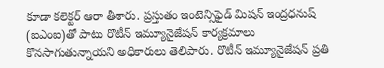కూడా కలెక్టర్ ఆరా తీశారు. ప్రస్తుతం ఇంటెన్సిఫైడ్ మిషన్ ఇంద్రధనుష్ (ఐఎంఐ)తో పాటు రొటీన్ ఇమ్యూనైజేషన్ కార్యక్రమాలు కొనసాగుతున్నాయని అధికారులు తెలిపారు. రొటీన్ ఇమ్యూనైజేషన్ ప్రతి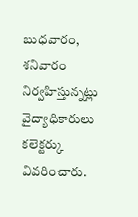బుధవారం, శనివారం నిర్వహిస్తున్నట్లు వైద్యాధికారులు కలెక్టర్కు వివరించారు.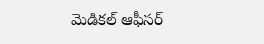మెడికల్ ఆఫీసర్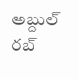అబ్దుల్ రబ్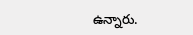ఉన్నారు.